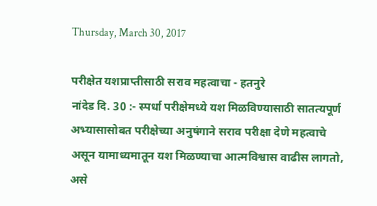Thursday, March 30, 2017

परीक्षेत यशप्राप्तीसाठी सराव महत्वाचा - हतनुरे
नांदेड दि. 30 :- स्पर्धा परीक्षेमध्ये यश मिळविण्यासाठी सातत्यपूर्ण अभ्यासासोबत परीक्षेच्या अनुषंगाने सराव परीक्षा देणे महत्वाचे असून यामाध्यमातून यश मिळण्याचा आत्मविश्वास वाढीस लागतो, असे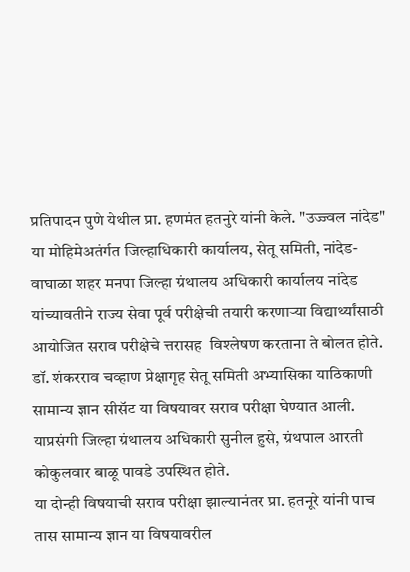प्रतिपादन पुणे येथील प्रा. हणमंत हतनुरे यांनी केले. "उज्ज्वल नांदेड" या मोहिमेअतंर्गत जिल्हाधिकारी कार्यालय, सेतू समिती, नांदेड-वाघाळा शहर मनपा जिल्हा ग्रंथालय अधिकारी कार्यालय नांदेड यांच्यावतीने राज्य सेवा पूर्व परीक्षेची तयारी करणाऱ्या विद्यार्थ्यांसाठी आयोजित सराव परीक्षेचे त्तरासह  विश्लेषण करताना ते बोलत होते.
डॉ. शंकरराव चव्हाण प्रेक्षागृह सेतू समिती अभ्यासिका याठिकाणी सामान्य ज्ञान सीसॅट या विषयावर सराव परीक्षा घेण्यात आली. याप्रसंगी जिल्हा ग्रंथालय अधिकारी सुनील हुसे, ग्रंथपाल आरती कोकुलवार बाळू पावडे उपस्थित होते.
या दोन्ही विषयाची सराव परीक्षा झाल्यानंतर प्रा. हतनूरे यांनी पाच तास सामान्य ज्ञान या विषयावरील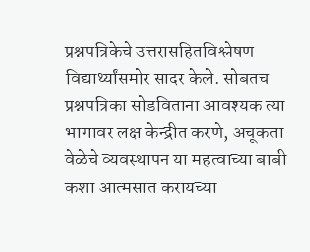प्रश्नपत्रिकेचे उत्तरासहितविश्लेषण विद्यार्थ्यांसमोर सादर केले. सोबतच प्रश्नपत्रिका सोडविताना आवश्यक त्या भागावर लक्ष केन्द्रीत करणे, अचूकता वेळेचे व्यवस्थापन या महत्वाच्या बाबी कशा आत्मसात करायच्या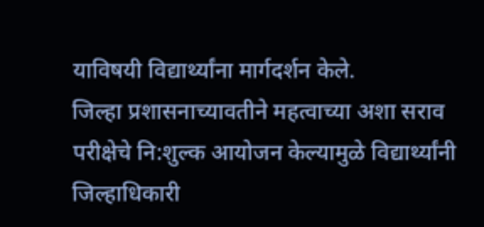याविषयी विद्यार्थ्यांना मार्गदर्शन केले.
जिल्हा प्रशासनाच्यावतीने महत्वाच्या अशा सराव परीक्षेचे नि:शुल्क आयोजन केल्यामुळे विद्यार्थ्यांनी जिल्हाधिकारी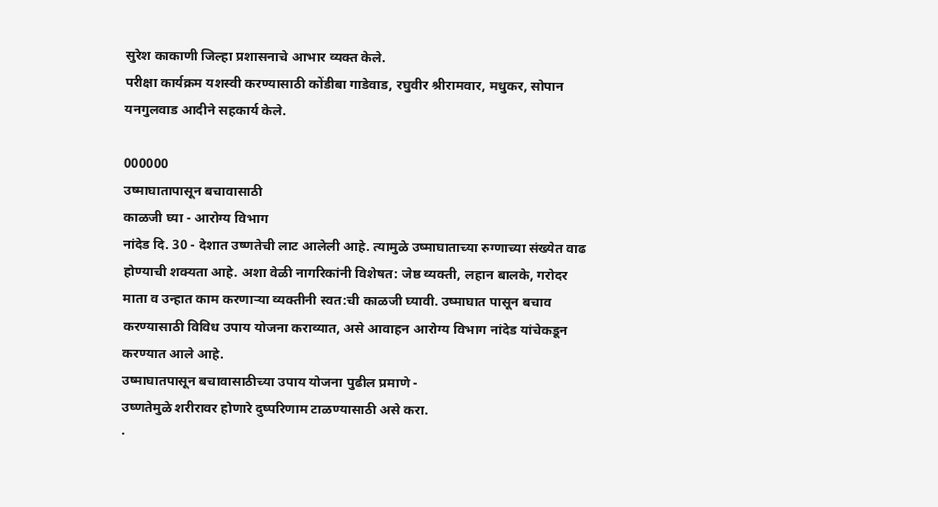सुरेश काकाणी जिल्हा प्रशासनाचे आभार व्यक्त केले.
परीक्षा कार्यक्रम यशस्वी करण्यासाठी कोंडीबा गाडेवाड, रघुवीर श्रीरामवार, मधुकर, सोपान यनगुलवाड आदीने सहकार्य केले.

000000
उष्माघातापासून बचावासाठी
काळजी घ्या - आरोग्य विभाग
नांदेड दि. 30 - देशात उष्णतेची लाट आलेली आहे. त्यामुळे उष्माघाताच्या रुग्णाच्या संख्येत वाढ होण्याची शक्यता आहे. अशा वेळी नागरिकांनी विशेषत: जेष्ठ व्यक्ती, लहान बालके, गरोदर माता व उन्हात काम करणाऱ्या व्यक्तीनी स्वत:ची काळजी घ्यावी. उष्माघात पासून बचाव करण्यासाठी विविध उपाय योजना कराव्यात, असे आवाहन आरोग्य विभाग नांदेड यांचेकडून करण्यात आले आहे.
उष्माघातपासून बचावासाठीच्या उपाय योजना पुढील प्रमाणे -
उष्णतेमुळे शरीरावर होणारे दुष्परिणाम टाळण्यासाठी असे करा.
·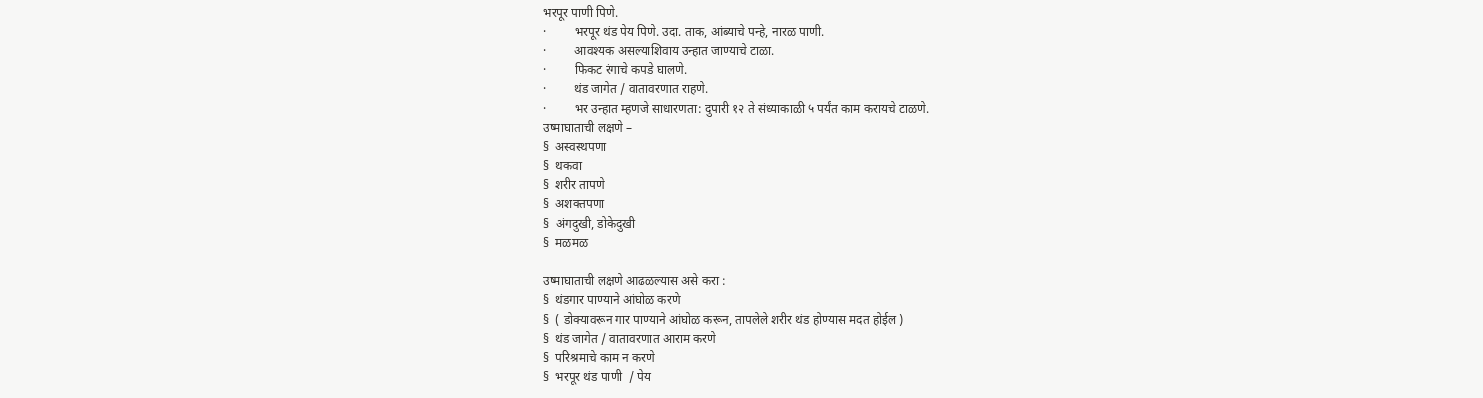भरपूर पाणी पिणे.
·         भरपूर थंड पेय पिणे. उदा. ताक, आंब्याचे पन्हे, नारळ पाणी.
·         आवश्यक असल्याशिवाय उन्हात जाण्याचे टाळा.
·         फिकट रंगाचे कपडे घालणे.
·         थंड जागेत / वातावरणात राहणे.
·         भर उन्हात म्हणजे साधारणता: दुपारी १२ ते संध्याकाळी ५ पर्यंत काम करायचे टाळणे.
उष्माघाताची लक्षणे –
§  अस्वस्थपणा
§  थकवा
§  शरीर तापणे
§  अशक्तपणा
§  अंगदुखी, डोकेदुखी
§  मळमळ

उष्माघाताची लक्षणे आढळल्यास असे करा :
§  थंडगार पाण्याने आंघोळ करणे
§  ( डोक्यावरून गार पाण्याने आंघोळ करून, तापलेले शरीर थंड होण्यास मदत होईल )
§  थंड जागेत / वातावरणात आराम करणे
§  परिश्रमाचे काम न करणे
§  भरपूर थंड पाणी  / पेय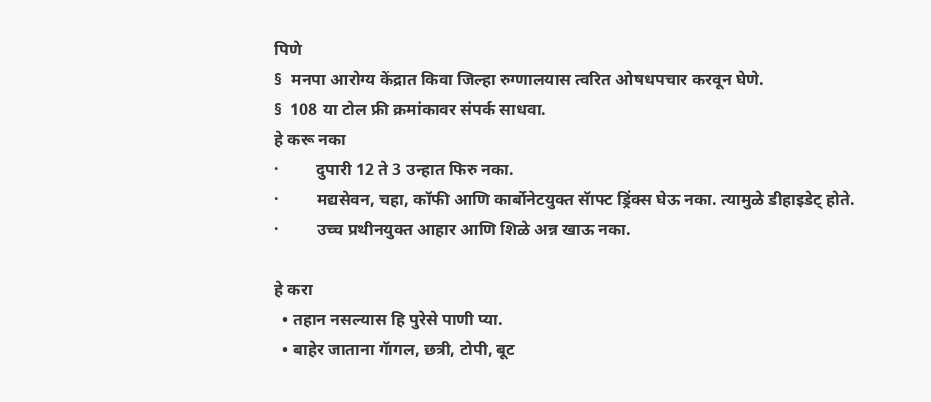पिणे
§  मनपा आरोग्य केंद्रात किवा जिल्हा रुग्णालयास त्वरित ओषधपचार करवून घेणे.
§  108 या टोल फ्री क्रमांकावर संपर्क साधवा.
हे करू नका
·         दुपारी 12 ते 3 उन्हात फिरु नका.
·         मद्यसेवन, चहा, कॉफी आणि कार्बोनेटयुक्त सॅाफ्ट ड्रिंक्स घेऊ नका. त्यामुळे डीहाइडेट् होते.
·         उच्च प्रथीनयुक्त आहार आणि शिळे अन्न खाऊ नका.

हे करा
  • तहान नसल्यास हि पुरेसे पाणी प्या.
  • बाहेर जाताना गॅागल, छत्री, टोपी, बूट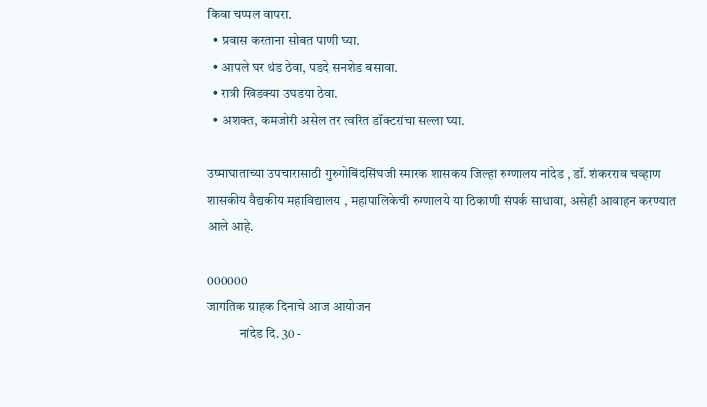किवा चप्पल वापरा.
  • प्रवास करताना सोबत पाणी घ्या.
  • आपले घर थंड ठेवा, पडदे सनशेड बसावा.
  • रात्री खिडक्या उघडया ठेवा.
  • अशक्त, कमजोरी असेल तर त्वरित डॉक्टरांचा सल्ला घ्या.

उष्माघाताच्या उपचारासाठी गुरुगोबिंदसिंघजी स्मारक शासकय जिल्हा रुग्णालय नांदेड , डॉ. शंकरराव चव्हाण शासकीय वैद्यकीय महाविद्यालय , महापालिकेची रुग्णालये या ठिकाणी संपर्क साधावा, असेही आवाहन करण्यात आले आहे.

000000
जागतिक ग्राहक दिनाचे आज आयोजन
            नांदेड दि. 30 -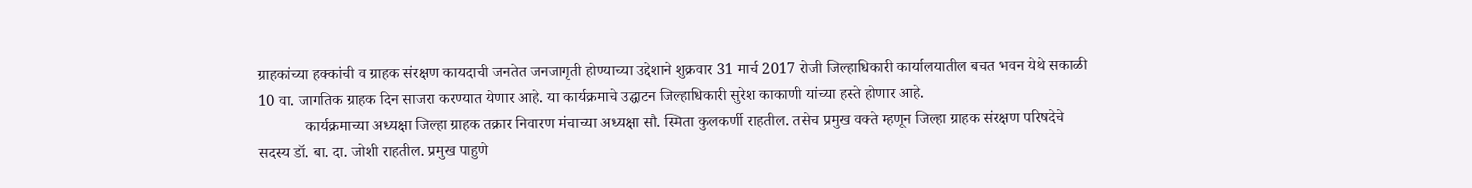ग्राहकांच्या हक्कांची व ग्राहक संरक्षण कायदाची जनतेत जनजागृती होण्याच्या उद्देशाने शुक्रवार 31 मार्च 2017 रोजी जिल्हाधिकारी कार्यालयातील बचत भवन येथे सकाळी 10 वा. जागतिक ग्राहक दिन साजरा करण्यात येणार आहे. या कार्यक्रमाचे उद्घाटन जिल्हाधिकारी सुरेश काकाणी यांच्या हस्ते होणार आहे.
            कार्यक्रमाच्या अध्यक्षा जिल्हा ग्राहक तक्रार निवारण मंचाच्या अध्यक्षा सौ. स्मिता कुलकर्णी राहतील. तसेच प्रमुख वक्ते म्हणून जिल्हा ग्राहक संरक्षण परिषदेचे सदस्य डॉ. बा. दा. जोशी राहतील. प्रमुख पाहुणे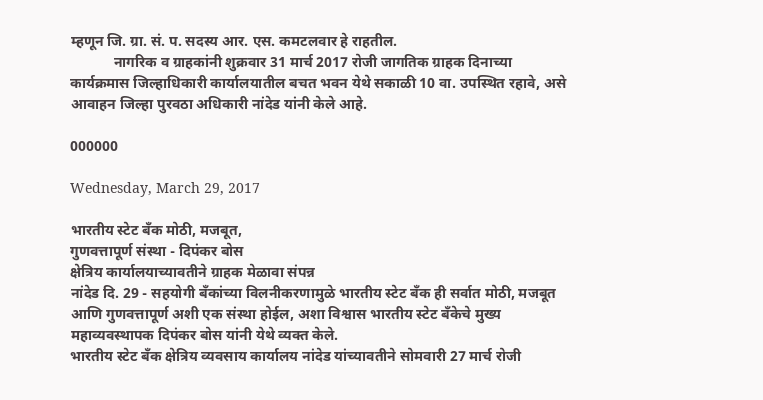म्हणून जि. ग्रा. सं. प. सदस्य आर. एस. कमटलवार हे राहतील.
            नागरिक व ग्राहकांनी शुक्रवार 31 मार्च 2017 रोजी जागतिक ग्राहक दिनाच्या कार्यक्रमास जिल्हाधिकारी कार्यालयातील बचत भवन येथे सकाळी 10 वा. उपस्थित रहावे, असे आवाहन जिल्हा पुरवठा अधिकारी नांदेड यांनी केले आहे.

000000

Wednesday, March 29, 2017

भारतीय स्टेट बँक मोठी, मजबूत,
गुणवत्तापूर्ण संस्था - दिपंकर बोस
क्षेत्रिय कार्यालयाच्यावतीने ग्राहक मेळावा संपन्न
नांदेड दि. 29 - सहयोगी बँकांच्या विलनीकरणामुळे भारतीय स्टेट बँक ही सर्वात मोठी, मजबूत आणि गुणवत्तापूर्ण अशी एक संस्था होईल, अशा विश्वास भारतीय स्टेट बँकेचे मुख्य महाव्यवस्थापक दिपंकर बोस यांनी येथे व्यक्त केले.
भारतीय स्टेट बँक क्षेत्रिय व्यवसाय कार्यालय नांदेड यांच्यावतीने सोमवारी 27 मार्च रोजी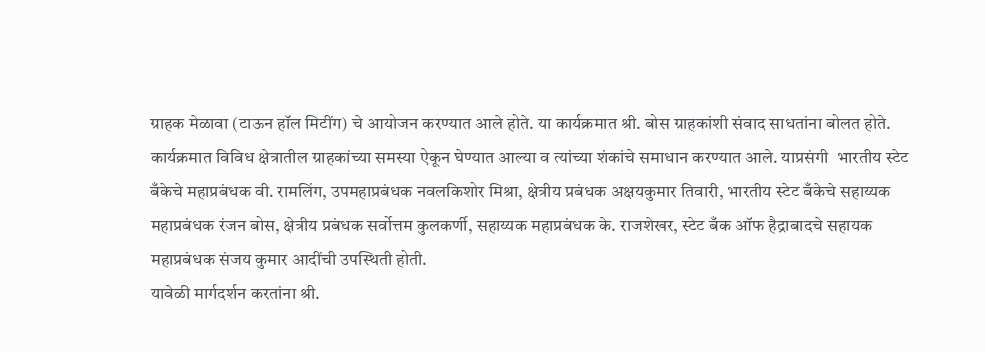ग्राहक मेळावा (टाऊन हॉल मिटींग) चे आयोजन करण्यात आले होते. या कार्यक्रमात श्री. बोस ग्राहकांशी संवाद साधतांना बोलत होते. कार्यक्रमात विविध क्षेत्रातील ग्राहकांच्या समस्या ऐकून घेण्यात आल्या व त्यांच्या शंकांचे समाधान करण्यात आले. याप्रसंगी  भारतीय स्टेट बँकेचे महाप्रबंधक वी. रामलिंग, उपमहाप्रबंधक नवलकिशोर मिश्रा, क्षेत्रीय प्रबंधक अक्षयकुमार तिवारी, भारतीय स्टेट बँकेचे सहाय्यक महाप्रबंधक रंजन बोस, क्षेत्रीय प्रबंधक सर्वोत्तम कुलकर्णी, सहाय्यक महाप्रबंधक के. राजशेखर, स्टेट बँक ऑफ हैद्राबादचे सहायक महाप्रबंधक संजय कुमार आदींची उपस्थिती होती.
यावेळी मार्गदर्शन करतांना श्री.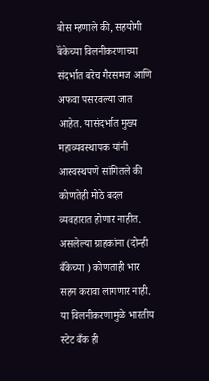बोस म्हणाले की, सहयोगी बॅंकेच्या विलनीकरणाच्या संदर्भात बरेच गैरसमज आणि अफवा पसरवल्या जात आहेत. यासंदर्भात मुख्य महाव्यवस्थापक यांनी आस्वस्थपणे सांगितले की कोणतेही मोठे बदल व्यवहारात होणार नाहीत. असलेल्या ग्राहकांना (दोन्ही बँकेच्या ) कोणताही भार सहन करावा लागणार नाही. या विलनीकरणामुळे भारतीय स्टेट बँक ही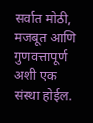सर्वात मोठी, मजबूत आणि गुणवत्तापूर्ण अशी एक संस्था होईल.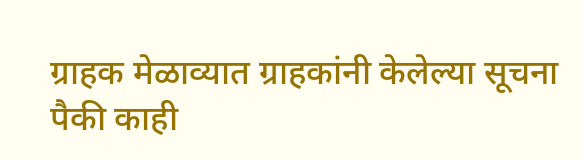ग्राहक मेळाव्यात ग्राहकांनी केलेल्या सूचना पैकी काही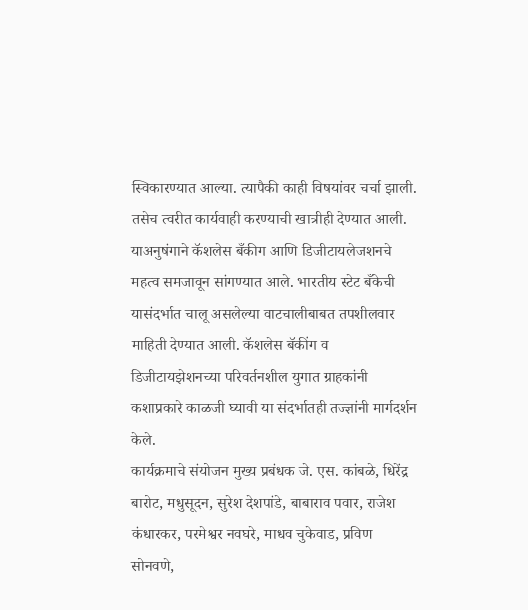स्विकारण्यात आल्या. त्यापैकी काही विषयांवर चर्चा झाली. तसेच त्वरीत कार्यवाही करण्याची खात्रीही देण्यात आली. याअनुषंगाने कॅशलेस बँकीग आणि डिजीटायलेजशनचे महत्व समजावून सांगण्यात आले. भारतीय स्टेट बँकेची यासंदर्भात चालू असलेल्या वाटचालीबाबत तपशीलवार माहिती देण्यात आली. कॅशलेस बॅकींग व डिजीटायझेशनच्या परिवर्तनशील युगात ग्राहकांनी कशाप्रकारे काळजी घ्यावी या संदर्भातही तज्ज्ञांनी मार्गदर्शन केले.
कार्यक्रमाचे संयोजन मुख्य प्रबंधक जे. एस. कांबळे, धिरेंद्र बारोट, मधुसूदन, सुरेश देशपांडे, बाबाराव पवार, राजेश कंधारकर, परमेश्वर नवघरे, माधव चुकेवाड, प्रविण सोनवणे,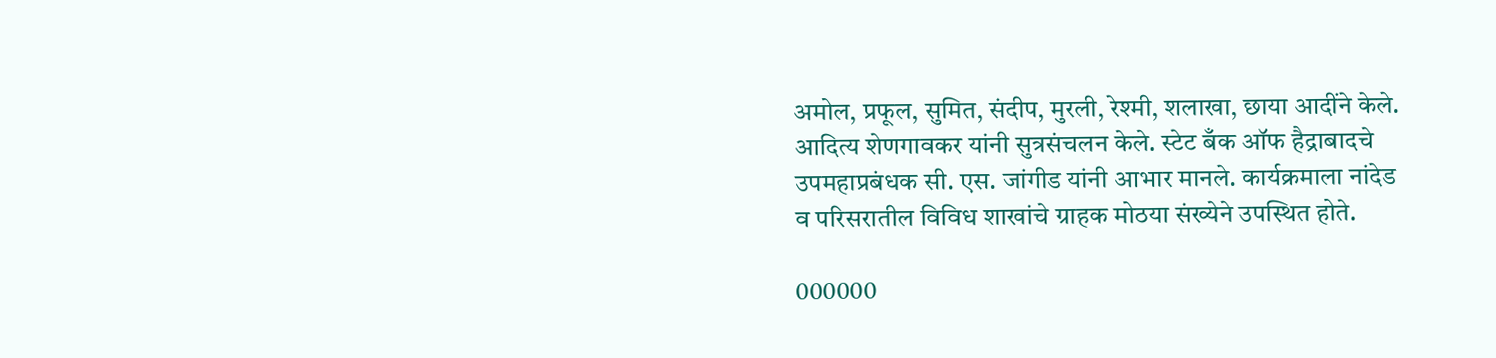अमोल, प्रफूल, सुमित, संदीप, मुरली, रेश्मी, शलाखा, छाया आदींने केले.
आदित्य शेणगावकर यांनी सुत्रसंचलन केले. स्टेट बँक ऑफ हैद्राबादचे उपमहाप्रबंधक सी. एस. जांगीड यांनी आभार मानले. कार्यक्रमाला नांदेड व परिसरातील विविध शाखांचे ग्राहक मोठया संख्येने उपस्थित होते.

000000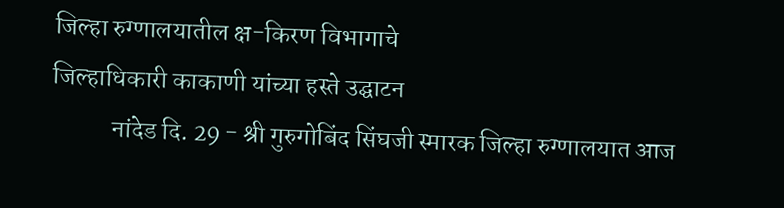जिल्हा रुग्णालयातील क्ष-किरण विभागाचे
जिल्हाधिकारी काकाणी यांच्या हस्ते उद्घाटन
            नांदेड दि. 29 - श्री गुरुगोबिंद सिंघजी स्मारक जिल्हा रुग्णालयात आज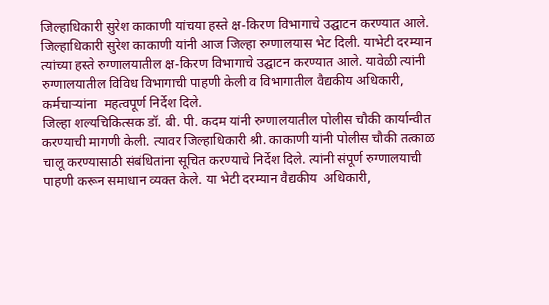जिल्हाधिकारी सुरेश काकाणी यांचया हस्ते क्ष-किरण विभागाचे उद्घाटन करण्यात आले.
जिल्हाधिकारी सुरेश काकाणी यांनी आज जिल्हा रुग्णालयास भेट दिली. याभेटी दरम्यान त्यांच्या हस्ते रुग्णालयातील क्ष-किरण विभागाचे उद्घाटन करण्यात आले. यावेळी त्यांनी रुग्णालयातील विविध विभागाची पाहणी केली व विभागातील वैद्यकीय अधिकारी, कर्मचाऱ्यांना  महत्वपूर्ण निर्देश दिले.
जिल्हा शल्यचिकित्सक डॉ. बी. पी. कदम यांनी रुग्णालयातील पोलीस चौकी कार्यान्वीत करण्याची मागणी केली. त्यावर जिल्हाधिकारी श्री. काकाणी यांनी पोलीस चौकी तत्काळ चालू करण्यासाठी संबंधितांना सूचित करण्याचे निर्देश दिले. त्यांनी संपूर्ण रुग्णालयाची पाहणी करून समाधान व्यक्त केले. या भेटी दरम्यान वैद्यकीय  अधिकारी,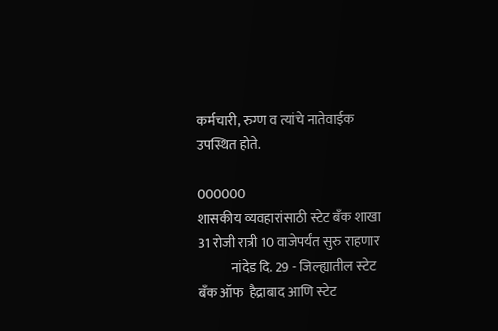कर्मचारी, रुग्ण व त्यांचे नातेवाईक उपस्थित होते.

000000
शासकीय व्यवहारांसाठी स्टेट बँक शाखा
31 रोजी रात्री 10 वाजेपर्यंत सुरु राहणार
            नांदेड दि. 29 - जिल्‍ह्यातील स्‍टेट बँक ऑफ  हैद्राबाद आणि स्‍टेट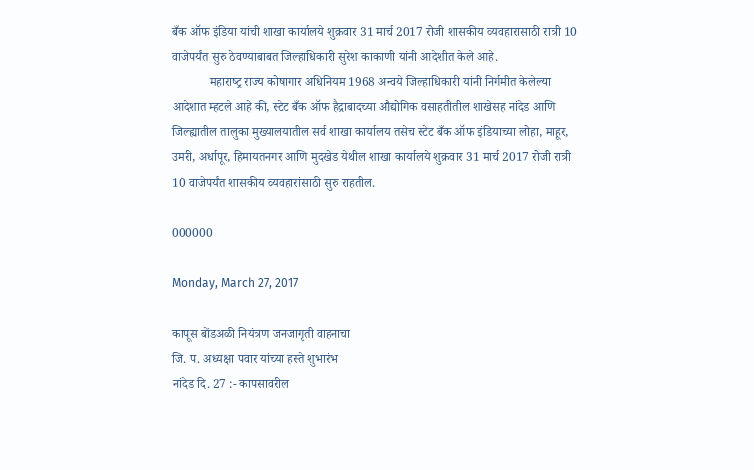बँक ऑफ इंडिया यांची शाखा कार्यालये शुक्रवार 31 मार्च 2017 रोजी शासकीय व्‍यवहारासाठी रात्री 10 वाजेपर्यंत सुरु ठेवण्‍याबाबत जिल्‍हाधिकारी सुरेश काकाणी यांनी आदेशीत केले आहे.
            महाराष्‍ट्र राज्‍य कोषागार अधिनियम 1968 अन्‍वये जिल्‍हाधिकारी यांनी निर्गमीत केलेल्या आदेशात म्हटले आहे की, स्‍टेट बँक ऑफ हैद्राबादच्‍या औद्योगिक वसाहतीतील शाखेसह नांदेड आणि जिल्‍ह्यातील तालुका मुख्‍यालयातील सर्व शाखा कार्यालय तसेच स्‍टेट बँक ऑफ इंडियाच्‍या लोहा, माहूर, उमरी, अर्धापूर, हिमायतनगर आणि मुदखेड येथील शाखा कार्यालये शुक्रवार 31 मार्च 2017 रोजी रात्री 10 वाजेपर्यंत शासकीय व्‍यवहारांसाठी सुरु राहतील.

000000

Monday, March 27, 2017

कापूस बोंडअळी नियंत्रण जनजागृती वाहनाचा
जि. प. अध्यक्षा पवार यांच्या हस्ते शुभारंभ
नांदेड दि. 27 :- कापसावरील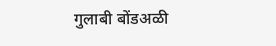गुलाबी बोंडअळी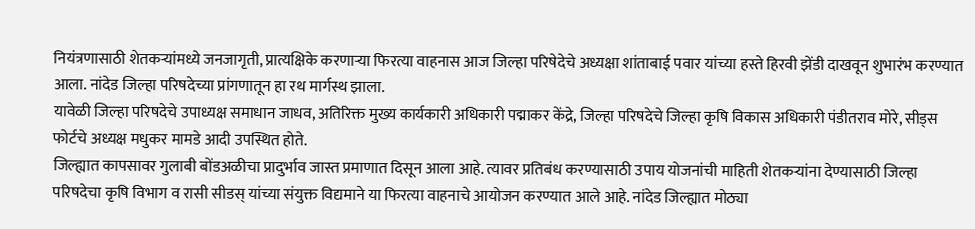नियंत्रणासाठी शेतकऱ्यांमध्ये जनजागृती, प्रात्यक्षिके करणाऱ्या फिरत्या वाहनास आज जिल्हा परिषेदेचे अध्यक्षा शांताबाई पवार यांच्या हस्ते हिरवी झेंडी दाखवून शुभारंभ करण्यात आला. नांदेड जिल्हा परिषदेच्या प्रांगणातून हा रथ मार्गस्थ झाला.
यावेळी जिल्हा परिषदेचे उपाध्यक्ष समाधान जाधव, अतिरिक्त मुख्य कार्यकारी अधिकारी पद्माकर केंद्रे, जिल्हा परिषदेचे जिल्हा कृषि विकास अधिकारी पंडीतराव मोरे, सीड्स फोर्टचे अध्यक्ष मधुकर मामडे आदी उपस्थित होते.
जिल्ह्यात कापसावर गुलाबी बोंडअळीचा प्रादुर्भाव जास्त प्रमाणात दिसून आला आहे. त्यावर प्रतिबंध करण्यासाठी उपाय योजनांची माहिती शेतकऱ्यांना देण्यासाठी जिल्हा परिषदेचा कृषि विभाग व रासी सीडस् यांच्या संयुक्त विद्यमाने या फिरत्या वाहनाचे आयोजन करण्यात आले आहे. नांदेड जिल्ह्यात मोठ्या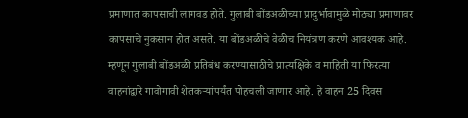प्रमाणात कापसाची लागवड होते. गुलाबी बोंडअळीच्या प्रादुर्भावामुळे मोठ्या प्रमाणावर कापसाचे नुकसान होत असते. या बोंडअळीचे वेळीच नियंत्रण करणे आवश्यक आहे. म्हणून गुलाबी बोंडअळी प्रतिबंध करण्यासाठीचे प्रात्यक्षिके व माहिती या फिरत्या वाहनांद्वारे गावोगावी शेतकऱ्यांपर्यंत पोहचली जाणार आहे. हे वाहन 25 दिवस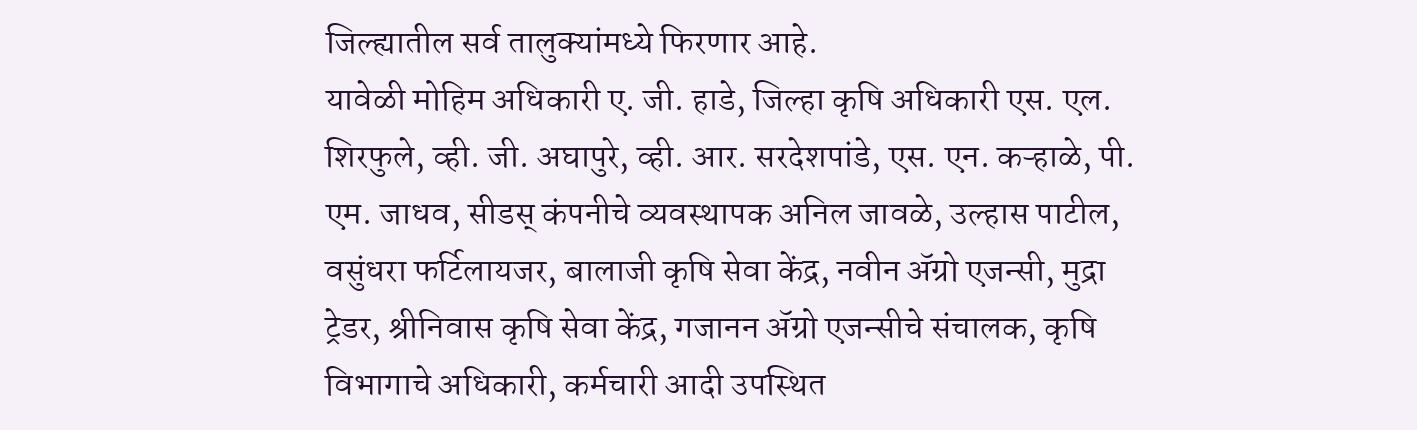जिल्ह्यातील सर्व तालुक्यांमध्ये फिरणार आहे.
यावेळी मोहिम अधिकारी ए. जी. हाडे, जिल्हा कृषि अधिकारी एस. एल. शिरफुले, व्ही. जी. अघापुरे, व्ही. आर. सरदेशपांडे, एस. एन. कऱ्हाळे, पी. एम. जाधव, सीडस् कंपनीचे व्यवस्थापक अनिल जावळे, उल्हास पाटील, वसुंधरा फर्टिलायजर, बालाजी कृषि सेवा केंद्र, नवीन ॲग्रो एजन्सी, मुद्रा ट्रेडर, श्रीनिवास कृषि सेवा केंद्र, गजानन ॲग्रो एजन्सीचे संचालक, कृषि विभागाचे अधिकारी, कर्मचारी आदी उपस्थित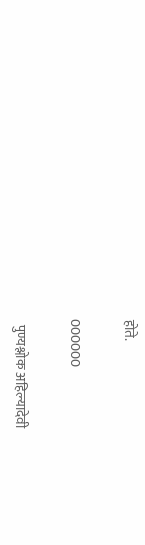होते.

000000

  पुण्यश्लोक अहिल्यादेवी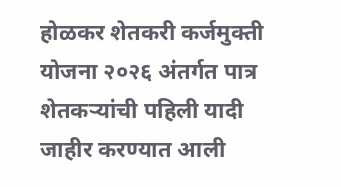होळकर शेतकरी कर्जमुक्ती योजना २०२६ अंतर्गत पात्र शेतकऱ्यांची पहिली यादी जाहीर करण्यात आली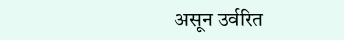असून उर्वरित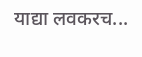याद्या लवकरच...